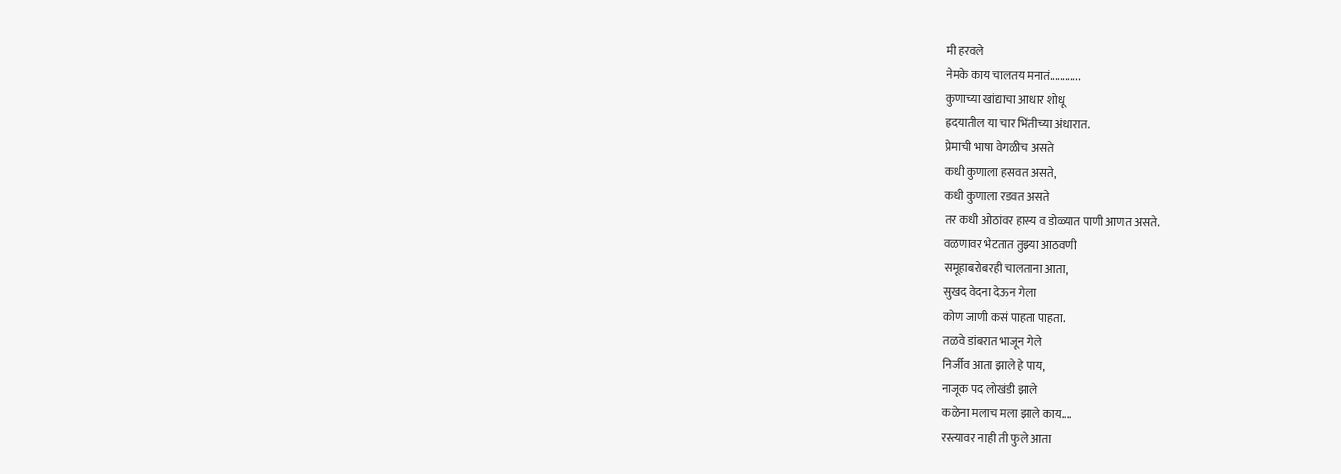मी हरवले
नेमके काय चालतय मनातं............
कुणाच्या खांद्याचा आधार शोधू
ह्रदयातील या चार भिंतीच्या अंधारात.
प्रेमाची भाषा वेगळीच असते
कधी कुणाला हसवत असते,
कधी कुणाला रडवत असते
तर कधी ओठांवर हास्य व डोळ्यात पाणी आणत असते.
वळणावर भेटतात तुझ्या आठवणी
समूहाबरोबरही चालताना आता,
सुखद वेदना देऊन गेला
कोण जाणी कसं पाहता पाहता.
तळवे डांबरात भाजून गेले
निर्जीव आता झाले हे पाय,
नाजूक पद लोखंडी झाले
कळेना मलाच मला झाले काय....
रस्त्यावर नाही ती फुले आता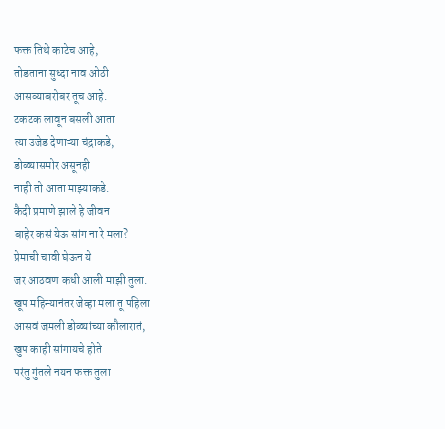फक्त तिथे काटेच आहे,
तोडताना सुध्दा नाव ओठी
आसव्याबरोबर तूच आहे.
टकटक लावून बसली आता
त्या उजेड देणाऱ्या चंद्राकडे,
डोळ्यासमोर असूनही
नाही तो आता माझ्याकडे.
कैदी प्रमाणे झाले हे जीवन
बाहेर कसं येऊ सांग ना रे मला?
प्रेमाची चावी घेऊन ये
जर आठवण कधी आली माझी तुला.
खूप महिन्यानंतर जेव्हा मला तू पहिला
आसवं जमली डोळ्यांच्या कौलारातं,
खुप काही सांगायचे होते
परंतु गुंतले नयन फक्त तुला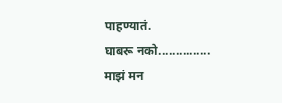पाहण्यातं.
घाबरू नको...............
माझं मन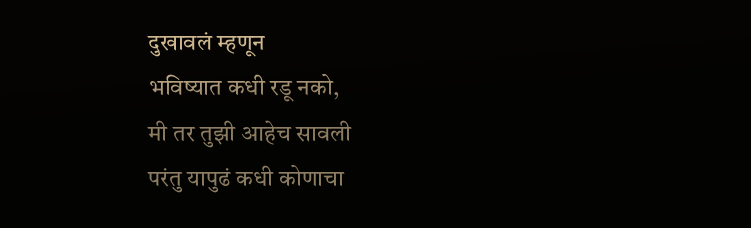दुखावलं म्हणून
भविष्यात कधी रडू नको,
मी तर तुझी आहेच सावली
परंतु यापुढं कधी कोणाचा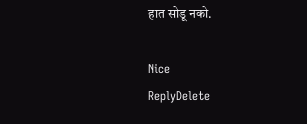हात सोडू नको.

Nice
ReplyDelete